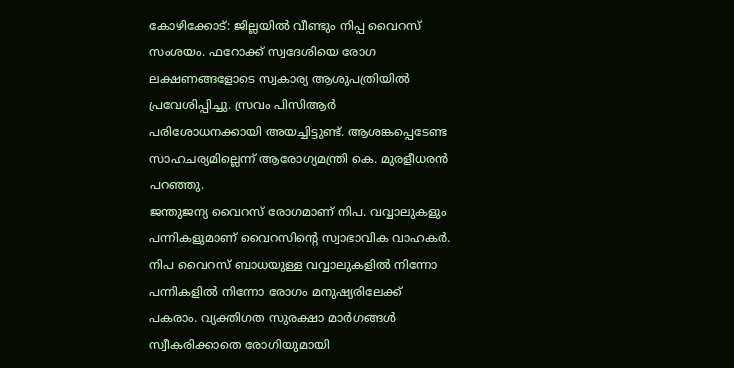കോഴിക്കോട്: ജില്ലയിൽ വീണ്ടും നിപ്പ വൈറസ് സംശയം. ഫറോക്ക് സ്വദേശിയെ രോഗ ലക്ഷണങ്ങളോടെ സ്വകാര്യ ആശുപത്രിയിൽ പ്രവേശിപ്പിച്ചു. സ്രവം പിസിആർ പരിശോധനക്കായി അയച്ചിട്ടുണ്ട്. ആശങ്കപ്പെടേണ്ട സാഹചര്യമില്ലെന്ന് ആരോഗ്യമന്ത്രി കെ. മുരളീധരൻ പറഞ്ഞു.
ജന്തുജന്യ വൈറസ് രോഗമാണ് നിപ. വവ്വാലുകളും പന്നികളുമാണ് വൈറസിന്റെ സ്വാഭാവിക വാഹകർ. നിപ വൈറസ് ബാധയുള്ള വവ്വാലുകളിൽ നിന്നോ പന്നികളിൽ നിന്നോ രോഗം മനുഷ്യരിലേക്ക് പകരാം. വ്യക്തിഗത സുരക്ഷാ മാർഗങ്ങൾ സ്വീകരിക്കാതെ രോഗിയുമായി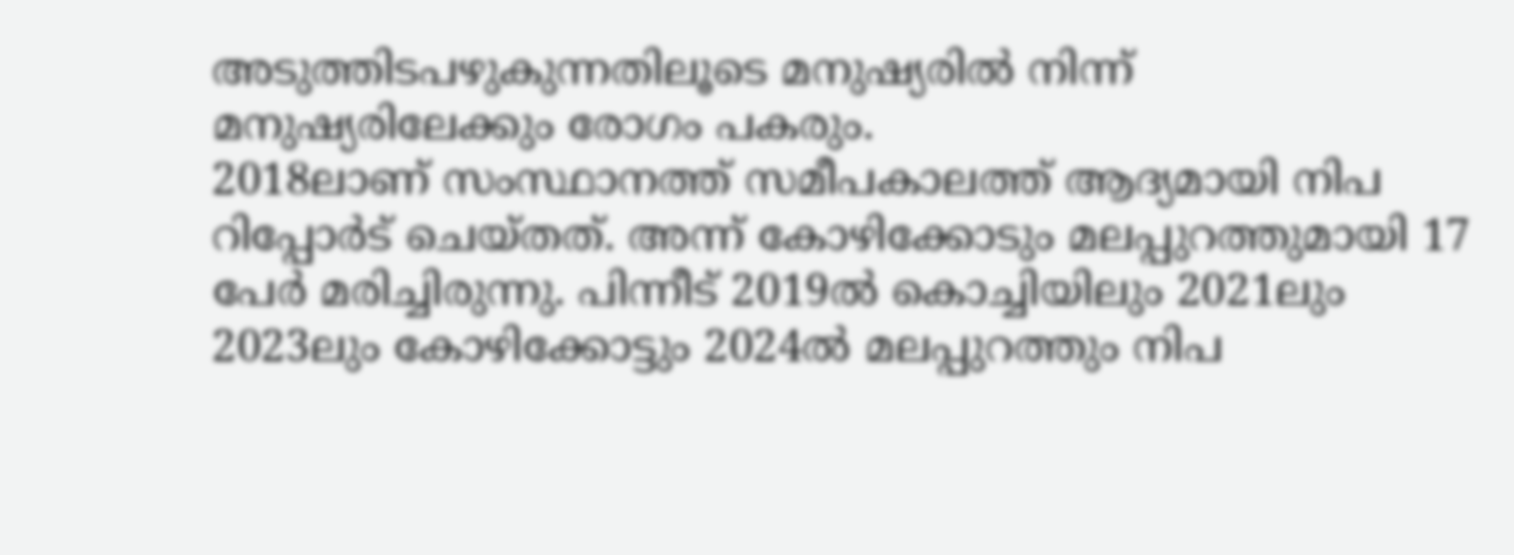അടുത്തിടപഴുകുന്നതിലൂടെ മനുഷ്യരിൽ നിന്ന് മനുഷ്യരിലേക്കും രോഗം പകരും.
2018ലാണ് സംസ്ഥാനത്ത് സമീപകാലത്ത് ആദ്യമായി നിപ റിപ്പോർട് ചെയ്തത്. അന്ന് കോഴിക്കോടും മലപ്പുറത്തുമായി 17 പേർ മരിച്ചിരുന്നു. പിന്നീട് 2019ൽ കൊച്ചിയിലും 2021ലും 2023ലും കോഴിക്കോട്ടും 2024ൽ മലപ്പുറത്തും നിപ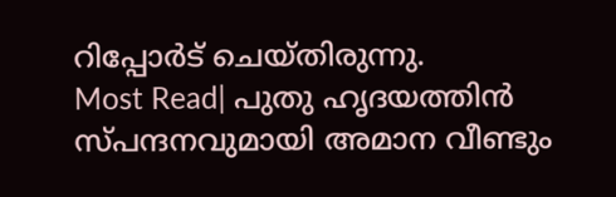റിപ്പോർട് ചെയ്തിരുന്നു.
Most Read| പുതു ഹൃദയത്തിൻ സ്പന്ദനവുമായി അമാന വീണ്ടും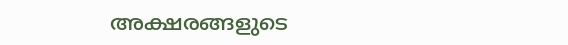അക്ഷരങ്ങളുടെ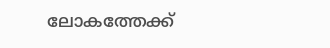ലോകത്തേക്ക്